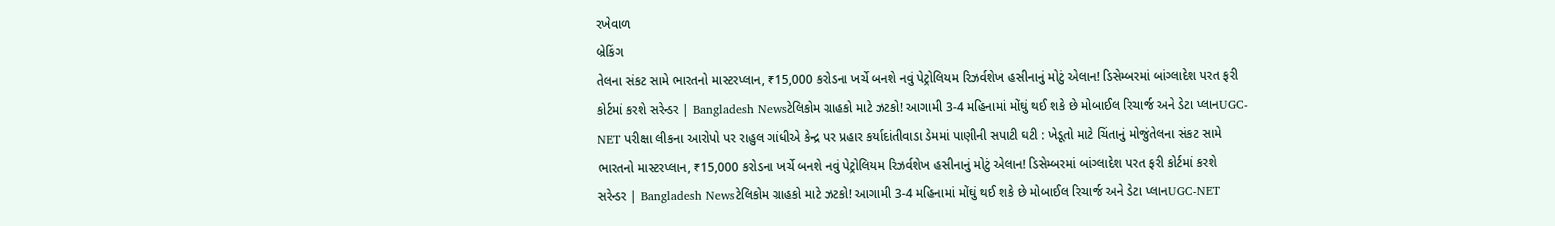રખેવાળ
બ્રેકિંગ
તેલના સંકટ સામે ભારતનો માસ્ટરપ્લાન, ₹15,000 કરોડના ખર્ચે બનશે નવું પેટ્રોલિયમ રિઝર્વશેખ હસીનાનું મોટું એલાન! ડિસેમ્બરમાં બાંગ્લાદેશ પરત ફરી કોર્ટમાં કરશે સરેન્ડર | Bangladesh Newsટેલિકોમ ગ્રાહકો માટે ઝટકો! આગામી 3-4 મહિનામાં મોંઘું થઈ શકે છે મોબાઈલ રિચાર્જ અને ડેટા પ્લાનUGC-NET પરીક્ષા લીકના આરોપો પર રાહુલ ગાંધીએ કેન્દ્ર પર પ્રહાર કર્યાદાંતીવાડા ડેમમાં પાણીની સપાટી ઘટી : ખેડૂતો માટે ચિંતાનું મોજુંતેલના સંકટ સામે ભારતનો માસ્ટરપ્લાન, ₹15,000 કરોડના ખર્ચે બનશે નવું પેટ્રોલિયમ રિઝર્વશેખ હસીનાનું મોટું એલાન! ડિસેમ્બરમાં બાંગ્લાદેશ પરત ફરી કોર્ટમાં કરશે સરેન્ડર | Bangladesh Newsટેલિકોમ ગ્રાહકો માટે ઝટકો! આગામી 3-4 મહિનામાં મોંઘું થઈ શકે છે મોબાઈલ રિચાર્જ અને ડેટા પ્લાનUGC-NET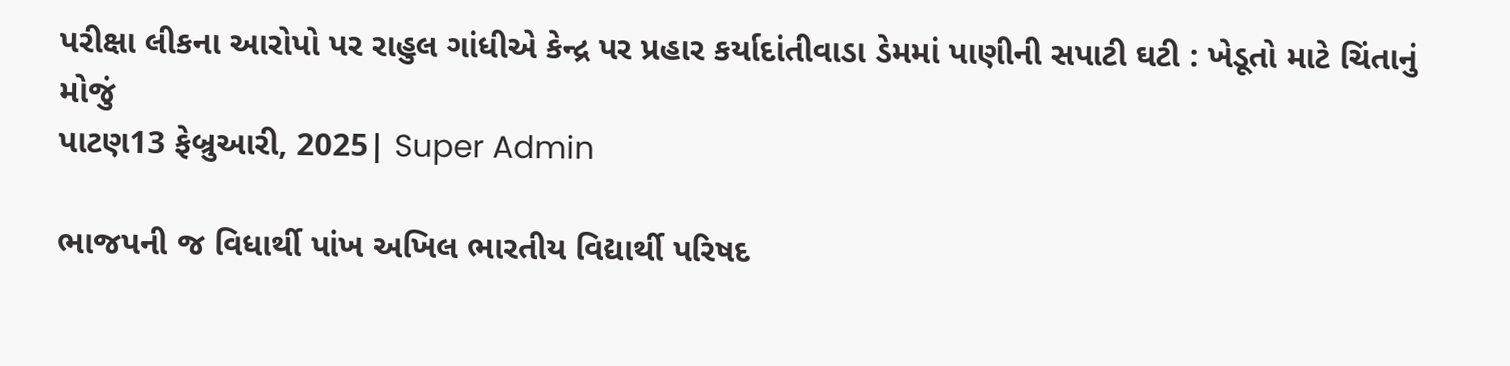પરીક્ષા લીકના આરોપો પર રાહુલ ગાંધીએ કેન્દ્ર પર પ્રહાર કર્યાદાંતીવાડા ડેમમાં પાણીની સપાટી ઘટી : ખેડૂતો માટે ચિંતાનું મોજું
પાટણ13 ફેબ્રુઆરી, 2025| Super Admin

ભાજપની જ વિધાર્થી પાંખ અખિલ ભારતીય વિદ્યાર્થી પરિષદ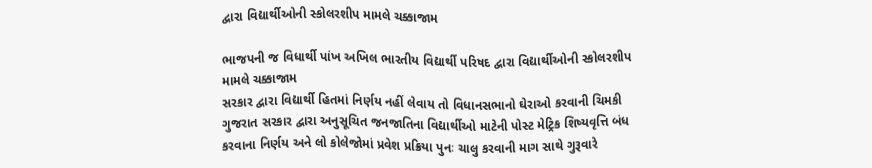દ્વારા વિદ્યાર્થીઓની સ્કોલરશીપ મામલે ચક્કાજામ

ભાજપની જ વિધાર્થી પાંખ અખિલ ભારતીય વિદ્યાર્થી પરિષદ દ્વારા વિદ્યાર્થીઓની સ્કોલરશીપ મામલે ચક્કાજામ
સરકાર દ્વારા વિદ્યાર્થી હિતમાં નિર્ણય નહીં લેવાય તો વિધાનસભાનો ઘેરાઓ કરવાની ચિમકી ગુજરાત સરકાર દ્વારા અનુસૂચિત જનજાતિના વિદ્યાર્થીઓ માટેની પોસ્ટ મેટ્રિક શિષ્યવૃત્તિ બંધ કરવાના નિર્ણય અને લો કોલેજોમાં પ્રવેશ પ્રક્રિયા પુનઃ ચાલુ કરવાની માગ સાથે ગુરૂવારે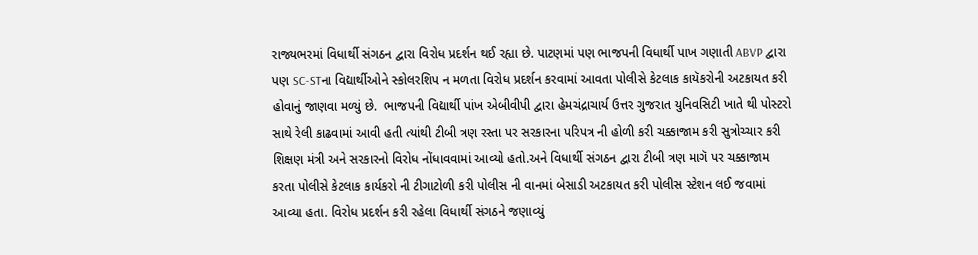રાજ્યભરમાં વિધાર્થી સંગઠન દ્વારા વિરોધ પ્રદર્શન થઈ રહ્યા છે. પાટણમાં પણ ભાજપની વિધાર્થી પાખ ગણાતી ABVP દ્વારા પણ SC-STના વિદ્યાર્થીઓને સ્કોલરશિપ ન મળતા વિરોધ પ્રદર્શન કરવામાં આવતા પોલીસે કેટલાક કાયૅકરોની અટકાયત કરી હોવાનું જાણવા મળ્યું છે.  ભાજપની વિદ્યાર્થી પાંખ એબીવીપી દ્વારા હેમચંદ્રાચાર્ય ઉત્તર ગુજરાત યુનિવસિટી ખાતે થી પોસ્ટરો સાથે રેલી કાઢવામાં આવી હતી ત્યાંથી ટીબી ત્રણ રસ્તા પર સરકારના પરિપત્ર ની હોળી કરી ચક્કાજામ કરી સુત્રોચ્ચાર કરી શિક્ષણ મંત્રી અને સરકારનો વિરોધ નોંધાવવામાં આવ્યો હતો.અને વિધાર્થી સંગઠન દ્વારા ટીબી ત્રણ માગૅ પર ચક્કાજામ કરતા પોલીસે કેટલાક કાર્યકરો ની ટીગાટોળી કરી પોલીસ ની વાનમાં બેસાડી અટકાયત કરી પોલીસ સ્ટેશન લઈ જવામાં આવ્યા હતા. વિરોધ પ્રદર્શન કરી રહેલા વિધાર્થી સંગઠને જણાવ્યું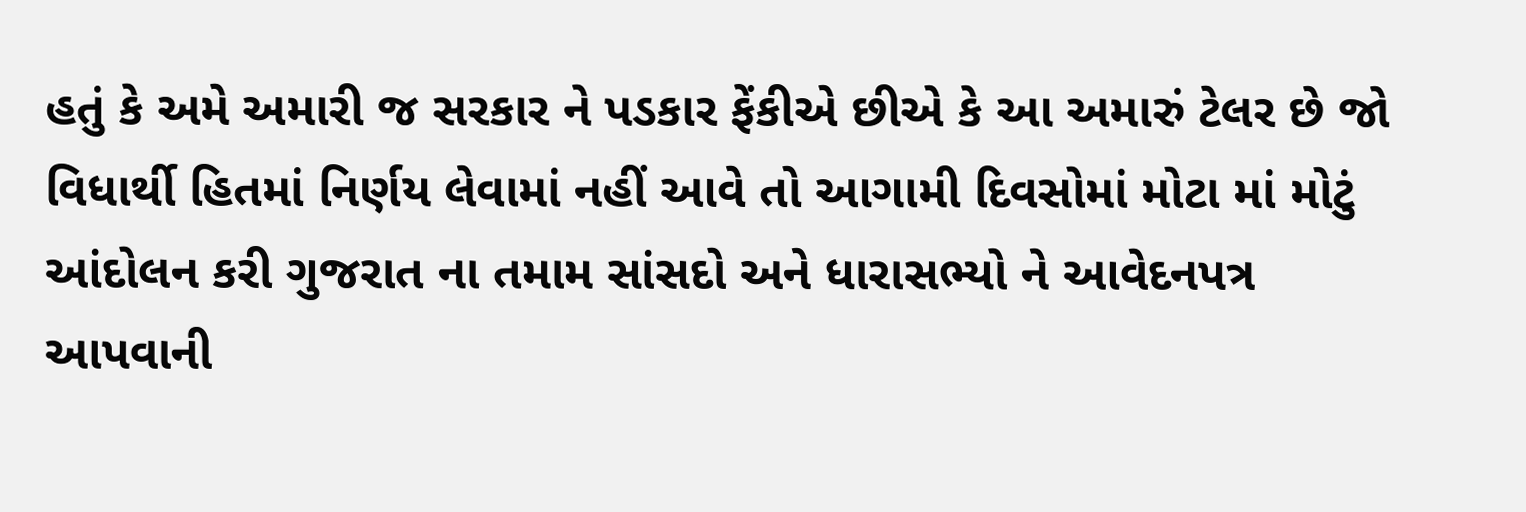હતું કે અમે અમારી જ સરકાર ને પડકાર ફેંકીએ છીએ કે આ અમારું ટેલર છે જો વિધાર્થી હિતમાં નિર્ણય લેવામાં નહીં આવે તો આગામી દિવસોમાં મોટા માં મોટું આંદોલન કરી ગુજરાત ના તમામ સાંસદો અને ધારાસભ્યો ને આવેદનપત્ર આપવાની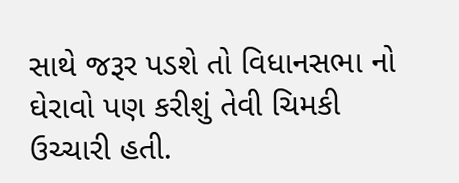સાથે જરૂર પડશે તો વિધાનસભા નો ઘેરાવો પણ કરીશું તેવી ચિમકી ઉચ્ચારી હતી.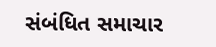સંબંધિત સમાચાર